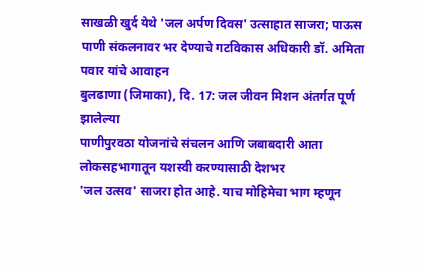साखळी खुर्द येथे 'जल अर्पण दिवस' उत्साहात साजरा; पाऊस पाणी संकलनावर भर देण्याचे गटविकास अधिकारी डॉ. अमिता पवार यांचे आवाहन
बुलढाणा (जिमाका), दि. 17: जल जीवन मिशन अंतर्गत पूर्ण झालेल्या
पाणीपुरवठा योजनांचे संचलन आणि जबाबदारी आता लोकसहभागातून यशस्वी करण्यासाठी देशभर
'जल उत्सव' साजरा होत आहे. याच मोहिमेचा भाग म्हणून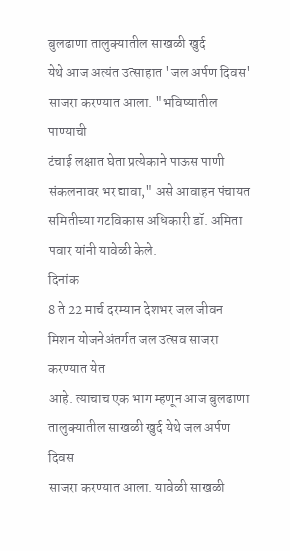बुलढाणा तालुक्यातील साखळी खुर्द
येथे आज अत्यंत उत्साहात 'जल अर्पण दिवस' साजरा करण्यात आला. "भविष्यातील पाण्याची
टंचाई लक्षात घेता प्रत्येकाने पाऊस पाणी संकलनावर भर द्यावा," असे आवाहन पंचायत
समितीच्या गटविकास अधिकारी डॉ. अमिता पवार यांनी यावेळी केले.
दिनांक
8 ते 22 मार्च दरम्यान देशभर जल जीवन मिशन योजनेअंतर्गत जल उत्सव साजरा करण्यात येत
आहे. त्याचाच एक भाग म्हणून आज बुलढाणा तालुक्यातील साखळी खुर्द येथे जल अर्पण दिवस
साजरा करण्यात आला. यावेळी साखळी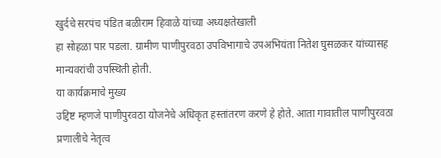खुर्दचे सरपंच पंडित बळीराम हिवाळे यांच्या अध्यक्षतेखाली
हा सोहळा पार पडला. ग्रामीण पाणीपुरवठा उपविभागाचे उपअभियंता नितेश घुसळकर यांच्यासह
मान्यवरांची उपस्थिती होती.
या कार्यक्रमाचे मुख्य
उद्दिष्ट म्हणजे पाणीपुरवठा योजनेचे अधिकृत हस्तांतरण करणे हे होते. आता गावातील पाणीपुरवठा
प्रणालीचे नेतृत्व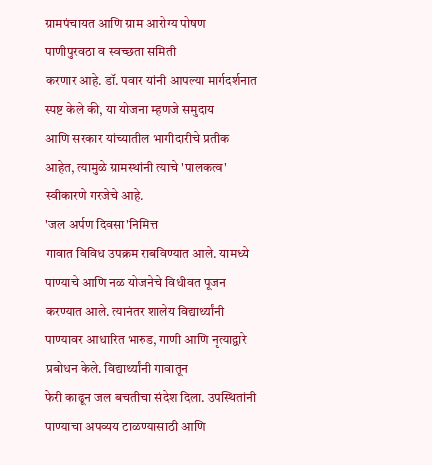ग्रामपंचायत आणि ग्राम आरोग्य पोषण पाणीपुरवठा व स्वच्छता समिती
करणार आहे. डॉ. पवार यांनी आपल्या मार्गदर्शनात स्पष्ट केले की, या योजना म्हणजे समुदाय
आणि सरकार यांच्यातील भागीदारीचे प्रतीक आहेत, त्यामुळे ग्रामस्थांनी त्याचे 'पालकत्व'
स्वीकारणे गरजेचे आहे.
'जल अर्पण दिवसा'निमित्त
गावात विविध उपक्रम राबविण्यात आले. यामध्ये
पाण्याचे आणि नळ योजनेचे विधीवत पूजन करण्यात आले. त्यानंतर शालेय विद्यार्थ्यांनी
पाण्यावर आधारित भारुड, गाणी आणि नृत्याद्वारे प्रबोधन केले. विद्यार्थ्यांनी गावातून
फेरी काढून जल बचतीचा संदेश दिला. उपस्थितांनी पाण्याचा अपव्यय टाळण्यासाठी आणि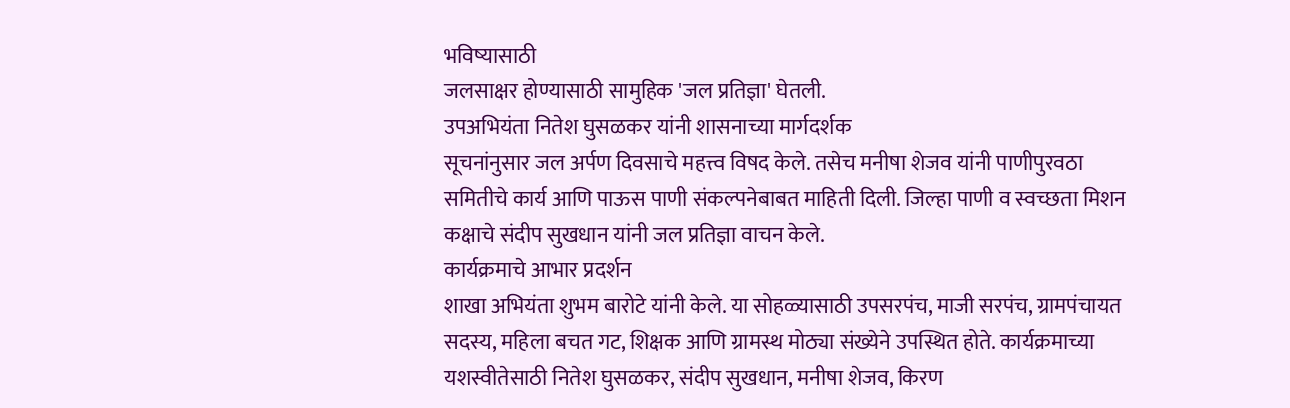भविष्यासाठी
जलसाक्षर होण्यासाठी सामुहिक 'जल प्रतिज्ञा' घेतली.
उपअभियंता नितेश घुसळकर यांनी शासनाच्या मार्गदर्शक
सूचनांनुसार जल अर्पण दिवसाचे महत्त्व विषद केले. तसेच मनीषा शेजव यांनी पाणीपुरवठा
समितीचे कार्य आणि पाऊस पाणी संकल्पनेबाबत माहिती दिली. जिल्हा पाणी व स्वच्छता मिशन
कक्षाचे संदीप सुखधान यांनी जल प्रतिज्ञा वाचन केले.
कार्यक्रमाचे आभार प्रदर्शन
शाखा अभियंता शुभम बारोटे यांनी केले. या सोहळ्यासाठी उपसरपंच, माजी सरपंच, ग्रामपंचायत
सदस्य, महिला बचत गट, शिक्षक आणि ग्रामस्थ मोठ्या संख्येने उपस्थित होते. कार्यक्रमाच्या
यशस्वीतेसाठी नितेश घुसळकर, संदीप सुखधान, मनीषा शेजव, किरण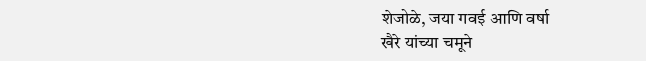शेजोळे, जया गवई आणि वर्षा
खैरे यांच्या चमूने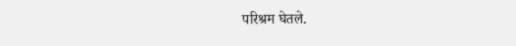परिश्रम घेतले.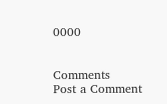0000


Comments
Post a Comment